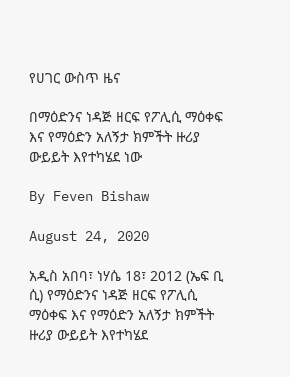የሀገር ውስጥ ዜና

በማዕድንና ነዳጅ ዘርፍ የፖሊሲ ማዕቀፍ እና የማዕድን አለኝታ ክምችት ዙሪያ ውይይት እየተካሄደ ነው

By Feven Bishaw

August 24, 2020

አዲስ አበባ፣ ነሃሴ 18፣ 2012 (ኤፍ ቢ ሲ) የማዕድንና ነዳጅ ዘርፍ የፖሊሲ ማዕቀፍ እና የማዕድን አለኝታ ክምችት ዙሪያ ውይይት እየተካሄደ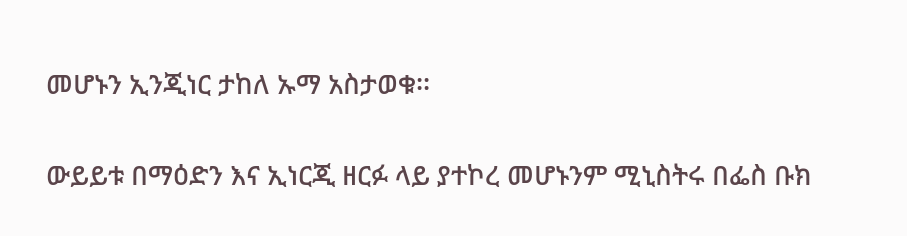መሆኑን ኢንጂነር ታከለ ኡማ አስታወቁ፡፡

ውይይቱ በማዕድን እና ኢነርጂ ዘርፉ ላይ ያተኮረ መሆኑንም ሚኒስትሩ በፌስ ቡክ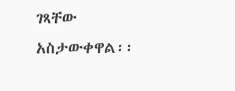ገጻቸው አስታውቀዋል፡፡